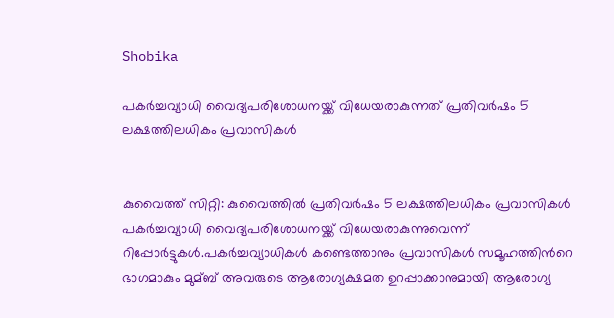Shobika

പകര്‍ച്ചവ്യാധി വൈദ്യപരിശോധനയ്ക്ക് വിധേയരാകുന്നത് പ്രതിവര്‍ഷം 5 ലക്ഷത്തിലധികം പ്രവാസികള്‍


കുവൈത്ത് സിറ്റി: കുവൈത്തില്‍ പ്രതിവർഷം 5 ലക്ഷത്തിലധികം പ്രവാസികള്‍ പകർച്ചവ്യാധി വൈദ്യപരിശോധനയ്ക്ക് വിധേയരാകുന്നുവെന്ന് റിപ്പോർട്ടുകള്‍.പകർച്ചവ്യാധികള്‍ കണ്ടെത്താനും പ്രവാസികള്‍ സമൂഹത്തിന്‍റെ ഭാഗമാകും മുമ്ബ് അവരുടെ ആരോഗ്യക്ഷമത ഉറപ്പാക്കാനുമായി ആരോഗ്യ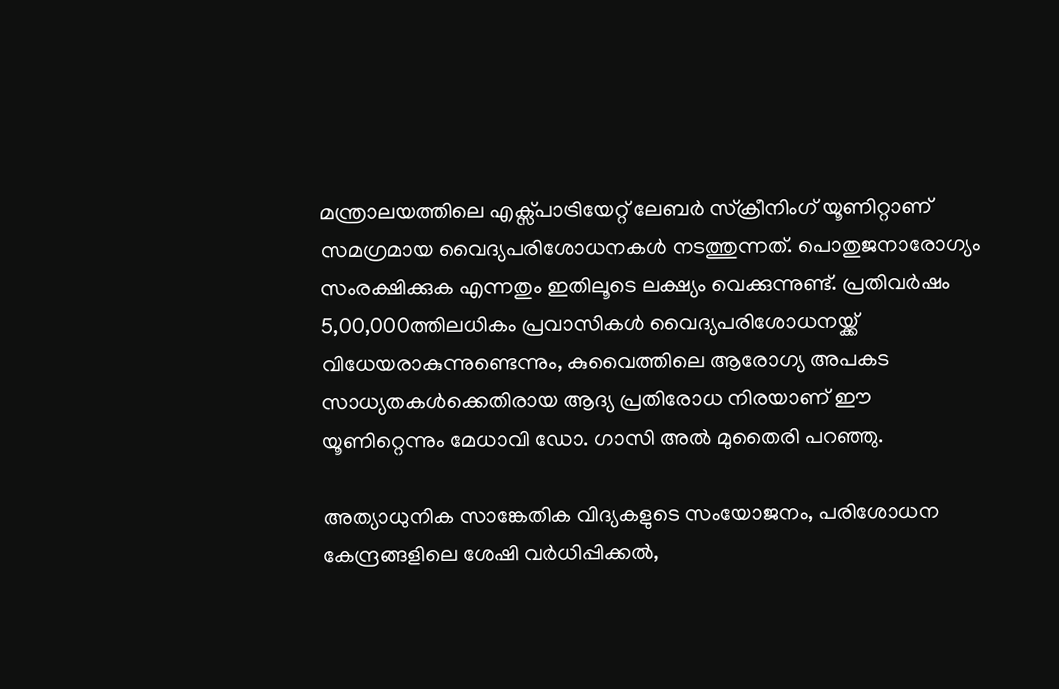മന്ത്രാലയത്തിലെ എക്സ്പാട്രിയേറ്റ് ലേബർ സ്ക്രീനിംഗ് യൂണിറ്റാണ് സമഗ്രമായ വൈദ്യപരിശോധനകള്‍ നടത്തുന്നത്. പൊതുജനാരോഗ്യം സംരക്ഷിക്കുക എന്നതും ഇതിലൂടെ ലക്ഷ്യം വെക്കുന്നുണ്ട്. പ്രതിവർഷം 5,00,000ത്തിലധികം പ്രവാസികള്‍ വൈദ്യപരിശോധനയ്ക്ക് വിധേയരാകുന്നുണ്ടെന്നും, കുവൈത്തിലെ ആരോഗ്യ അപകട സാധ്യതകള്‍ക്കെതിരായ ആദ്യ പ്രതിരോധ നിരയാണ് ഈ യൂണിറ്റെന്നും മേധാവി ഡോ. ഗാസി അല്‍ മുതൈരി പറഞ്ഞു.

അത്യാധുനിക സാങ്കേതിക വിദ്യകളുടെ സംയോജനം, പരിശോധന കേന്ദ്രങ്ങളിലെ ശേഷി വർധിപ്പിക്കല്‍,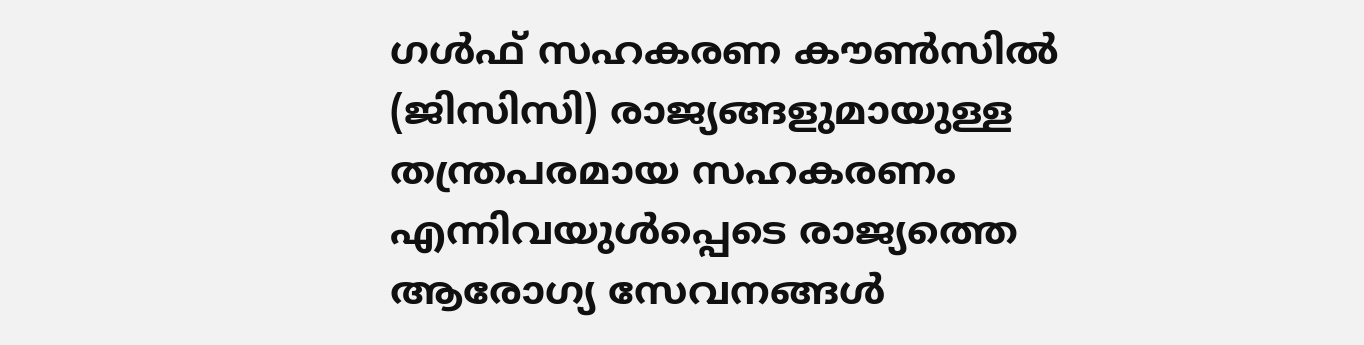ഗള്‍ഫ് സഹകരണ കൗണ്‍സില്‍ (ജിസിസി) രാജ്യങ്ങളുമായുള്ള തന്ത്രപരമായ സഹകരണം എന്നിവയുള്‍പ്പെടെ രാജ്യത്തെ ആരോഗ്യ സേവനങ്ങള്‍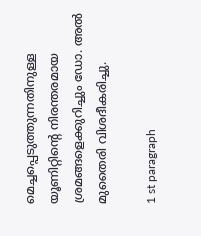മെച്ചപ്പെടുത്തുന്നതിനുള്ള യൂണിറ്റിൻ്റെ നിരന്തരമായ ശ്രമങ്ങളെക്കുറിച്ചും ഡോ. അല്‍ മുതൈരി വിശദീകരിച്ചു.

1 st paragraph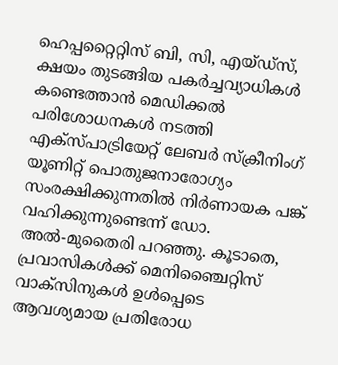ഹെപ്പറ്റൈറ്റിസ് ബി, സി, എയ്ഡ്സ്, ക്ഷയം തുടങ്ങിയ പകർച്ചവ്യാധികള്‍ കണ്ടെത്താൻ മെഡിക്കല്‍ പരിശോധനകള്‍ നടത്തി എക്സ്പാട്രിയേറ്റ് ലേബർ സ്ക്രീനിംഗ് യൂണിറ്റ് പൊതുജനാരോഗ്യം സംരക്ഷിക്കുന്നതില്‍ നിർണായക പങ്ക് വഹിക്കുന്നുണ്ടെന്ന് ഡോ. അല്‍-മുതൈരി പറഞ്ഞു. കൂടാതെ, പ്രവാസികള്‍ക്ക് മെനിഞ്ചൈറ്റിസ് വാക്സിനുകള്‍ ഉള്‍പ്പെടെ ആവശ്യമായ പ്രതിരോധ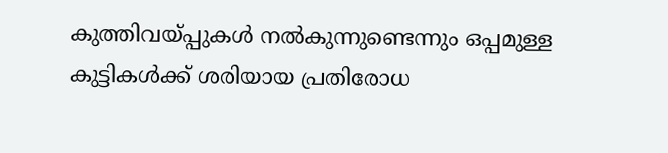കുത്തിവയ്പ്പുകള്‍ നല്‍കുന്നുണ്ടെന്നും ഒപ്പമുള്ള കുട്ടികള്‍ക്ക് ശരിയായ പ്രതിരോധ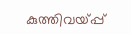കുത്തിവയ്പ്പ്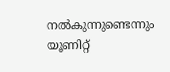നല്‍കുന്നുണ്ടെന്നും യൂണിറ്റ്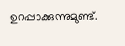ഉറപ്പാക്കുന്നുമുണ്ട്.